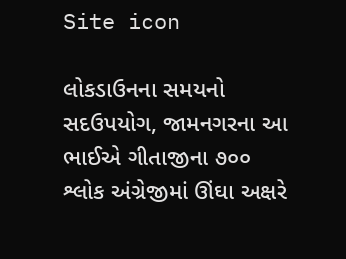Site icon

લોકડાઉનના સમયનો સદઉપયોગ, જામનગરના આ ભાઈએ ગીતાજીના ૭૦૦ શ્લોક અંગ્રેજીમાં ઊંઘા અક્ષરે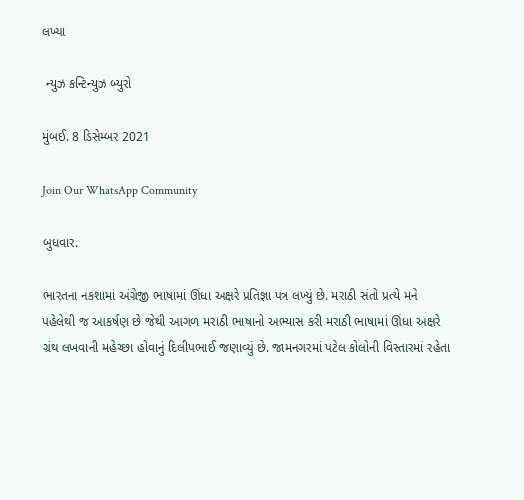લખ્યા

 ન્યુઝ કન્ટિન્યુઝ બ્યુરો

મુંબઈ. 8 ડિસેમ્બર 2021

Join Our WhatsApp Community

બુધવાર.

ભારતના નકશામાં અંગ્રેજી ભાષામાં ઊંધા અક્ષરે પ્રતિજ્ઞા પત્ર લખ્યું છે. મરાઠી સંતો પ્રત્યે મને પહેલેથી જ આકર્ષણ છે જેથી આગળ મરાઠી ભાષાનો અભ્યાસ કરી મરાઠી ભાષામાં ઊંધા અક્ષરે ગ્રંથ લખવાની મહેચ્છા હોવાનું દિલીપભાઈ જણાવ્યું છે. જામનગરમાં પટેલ કોલોની વિસ્તારમાં રહેતા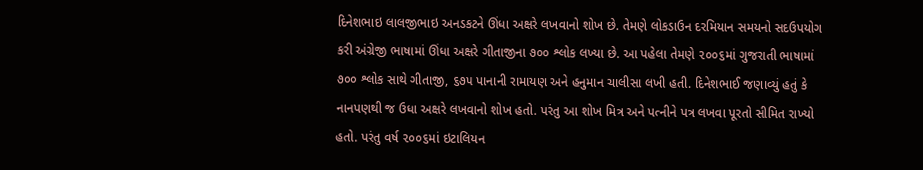દિનેશભાઇ લાલજીભાઇ અનડકટને ઊંધા અક્ષરે લખવાનો શોખ છે. તેમણે લોકડાઉન દરમિયાન સમયનો સદઉપયોગ કરી અંગ્રેજી ભાષામાં ઊંધા અક્ષરે ગીતાજીના ૭૦૦ શ્લોક લખ્યા છે. આ પહેલા તેમણે ૨૦૦૬માં ગુજરાતી ભાષામાં ૭૦૦ શ્લોક સાથે ગીતાજી, ૬૭૫ પાનાની રામાયણ અને હનુમાન ચાલીસા લખી હતી. દિનેશભાઈ જણાવ્યું હતું કે નાનપણથી જ ઉધા અક્ષરે લખવાનો શોખ હતો. પરંતુ આ શોખ મિત્ર અને પત્નીને પત્ર લખવા પૂરતો સીમિત રાખ્યો હતો. પરંતુ વર્ષ ૨૦૦૬માં ઇટાલિયન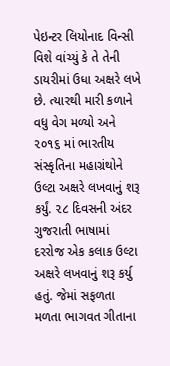પેઇન્ટર લિયોનાદ વિન્સી વિશે વાંચ્યું કે તે તેની ડાયરીમાં ઉધા અક્ષરે લખે છે. ત્યારથી મારી કળાને વધુ વેગ મળ્યો અને ૨૦૧૬ માં ભારતીય સંસ્કૃતિના મહાગ્રંથોને ઉલ્ટા અક્ષરે લખવાનું શરૂ કર્યું. ૨૮ દિવસની અંદર ગુજરાતી ભાષામાં દરરોજ એક કલાક ઉલ્ટા અક્ષરે લખવાનું શરૂ કર્યુ હતું. જેમાં સફળતા મળતા ભાગવત ગીતાના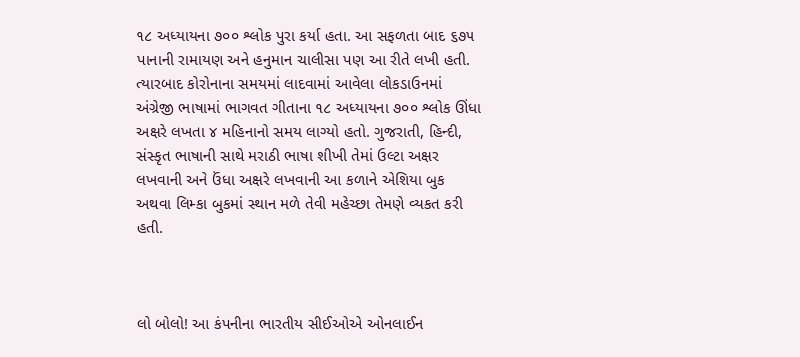૧૮ અધ્યાયના ૭૦૦ શ્લોક પુરા કર્યા હતા. આ સફળતા બાદ ૬૭૫ પાનાની રામાયણ અને હનુમાન ચાલીસા પણ આ રીતે લખી હતી. ત્યારબાદ કોરોનાના સમયમાં લાદવામાં આવેલા લોકડાઉનમાં અંગ્રેજી ભાષામાં ભાગવત ગીતાના ૧૮ અધ્યાયના ૭૦૦ શ્લોક ઊંધા અક્ષરે લખતા ૪ મહિનાનો સમય લાગ્યો હતો. ગુજરાતી, હિન્દી, સંસ્કૃત ભાષાની સાથે મરાઠી ભાષા શીખી તેમાં ઉલ્ટા અક્ષર લખવાની અને ઉંધા અક્ષરે લખવાની આ કળાને એશિયા બુક અથવા લિમ્કા બુકમાં સ્થાન મળે તેવી મહેચ્છા તેમણે વ્યકત કરી હતી.



લો બોલો! આ કંપનીના ભારતીય સીઈઓએ ઓનલાઈન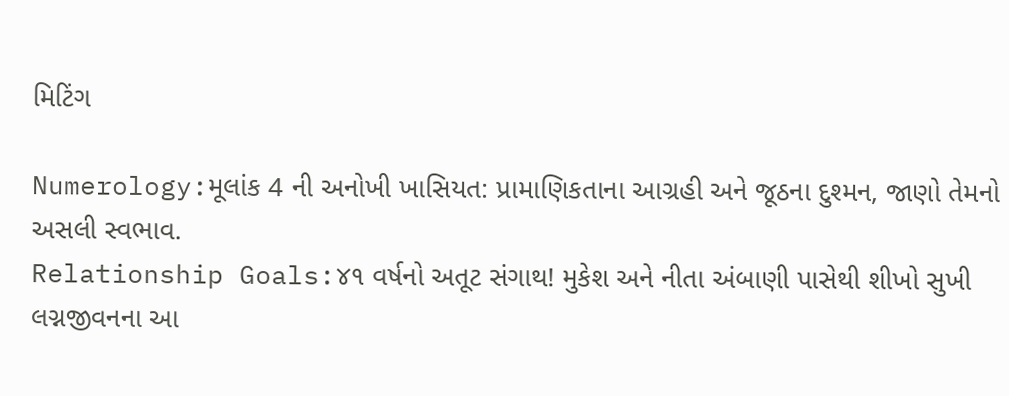મિટિંગ

Numerology:મૂલાંક 4 ની અનોખી ખાસિયત: પ્રામાણિકતાના આગ્રહી અને જૂઠના દુશ્મન, જાણો તેમનો અસલી સ્વભાવ.
Relationship Goals:૪૧ વર્ષનો અતૂટ સંગાથ! મુકેશ અને નીતા અંબાણી પાસેથી શીખો સુખી લગ્નજીવનના આ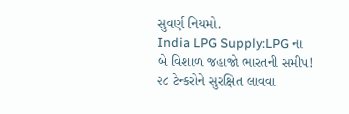સુવર્ણ નિયમો.
India LPG Supply:LPG ના બે વિશાળ જહાજો ભારતની સમીપ! ૨૮ ટેન્કરોને સુરક્ષિત લાવવા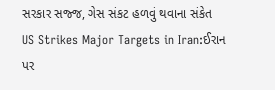સરકાર સજ્જ, ગેસ સંકટ હળવું થવાના સંકેત
US Strikes Major Targets in Iran:ઈરાન પર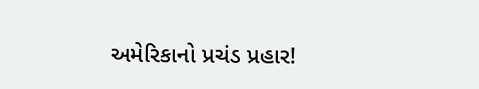અમેરિકાનો પ્રચંડ પ્રહાર!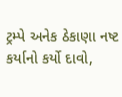ટ્રમ્પે અનેક ઠેકાણા નષ્ટ કર્યાનો કર્યો દાવો,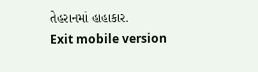તેહરાનમાં હાહાકાર.
Exit mobile version